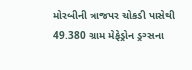મોરબીની ત્રાજપર ચોકડી પાસેથી 49.380 ગ્રામ મેફેડ્રોન ડ્રગ્સના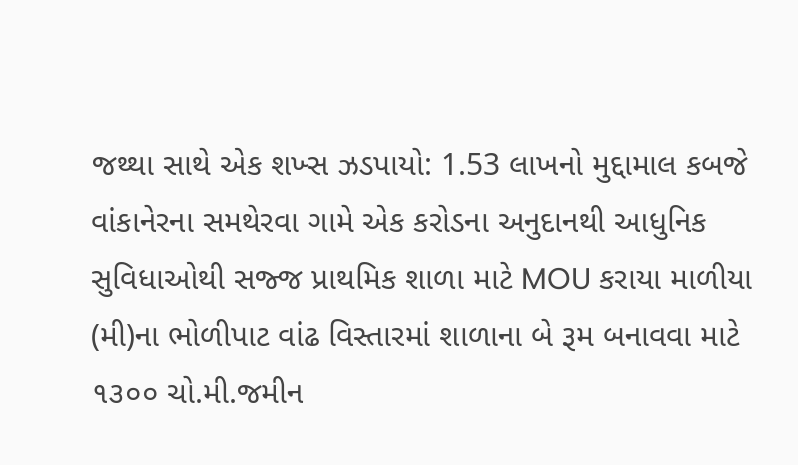જથ્થા સાથે એક શખ્સ ઝડપાયો: 1.53 લાખનો મુદ્દામાલ કબજે વાંકાનેરના સમથેરવા ગામે એક કરોડના અનુદાનથી આધુનિક સુવિધાઓથી સજ્જ પ્રાથમિક શાળા માટે MOU કરાયા માળીયા (મી)ના ભોળીપાટ વાંઢ વિસ્તારમાં શાળાના બે રૂમ બનાવવા માટે ૧૩૦૦ ચો.મી.જમીન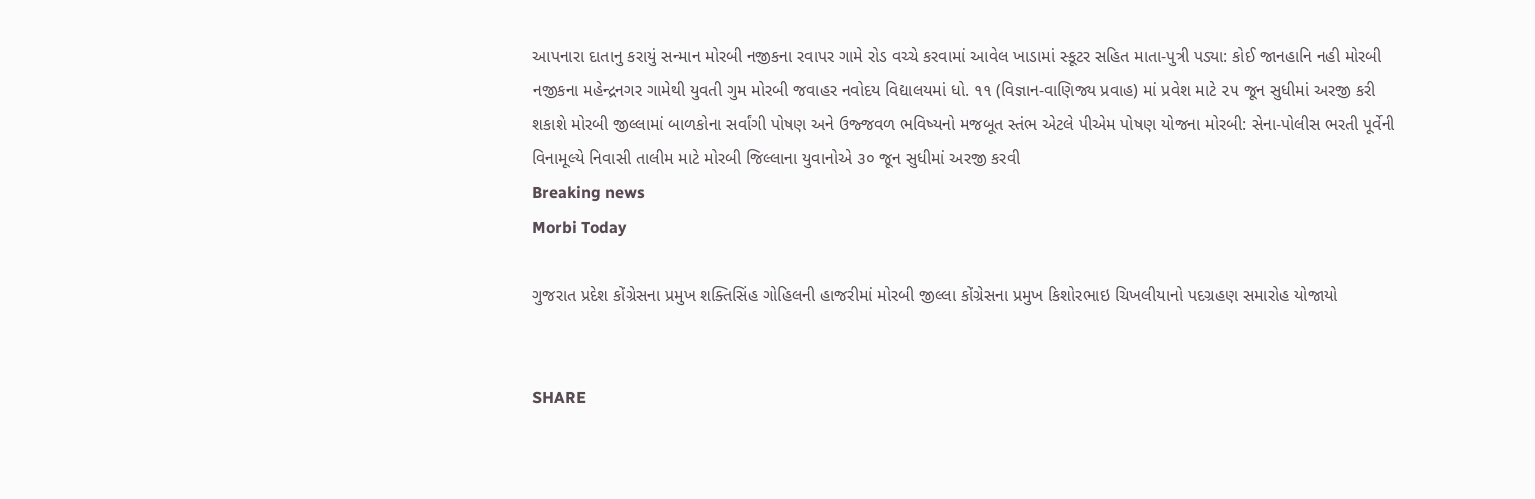આપનારા દાતાનુ કરાયું સન્માન મોરબી નજીકના રવાપર ગામે રોડ વચ્ચે કરવામાં આવેલ ખાડામાં સ્કૂટર સહિત માતા-પુત્રી પડ્યા: કોઈ જાનહાનિ નહી મોરબી નજીકના મહેન્દ્રનગર ગામેથી યુવતી ગુમ મોરબી જવાહર નવોદય વિદ્યાલયમાં ધો. ૧૧ (વિજ્ઞાન-વાણિજ્ય પ્રવાહ) માં પ્રવેશ માટે ૨૫ જૂન સુધીમાં અરજી કરી શકાશે મોરબી જીલ્લામાં બાળકોના સર્વાંગી પોષણ અને ઉજ્જવળ ભવિષ્યનો મજબૂત સ્તંભ એટલે પીએમ પોષણ યોજના મોરબી: સેના-પોલીસ ભરતી પૂર્વેની વિનામૂલ્યે નિવાસી તાલીમ માટે મોરબી જિલ્લાના યુવાનોએ ૩૦ જૂન સુધીમાં અરજી કરવી
Breaking news
Morbi Today

ગુજરાત પ્રદેશ કોંગ્રેસના પ્રમુખ શક્તિસિંહ ગોહિલની હાજરીમાં મોરબી જીલ્લા કોંગ્રેસના પ્રમુખ કિશોરભાઇ ચિખલીયાનો પદગ્રહણ સમારોહ યોજાયો


SHARE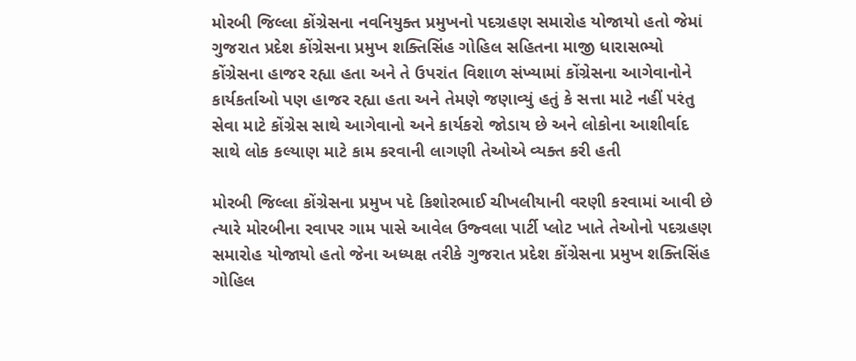મોરબી જિલ્લા કોંગ્રેસના નવનિયુક્ત પ્રમુખનો પદગ્રહણ સમારોહ યોજાયો હતો જેમાં ગુજરાત પ્રદેશ કોંગ્રેસના પ્રમુખ શક્તિસિંહ ગોહિલ સહિતના માજી ધારાસભ્યો કોંગ્રેસના હાજર રહ્યા હતા અને તે ઉપરાંત વિશાળ સંખ્યામાં કોંગ્રેસના આગેવાનોને કાર્યકર્તાઓ પણ હાજર રહ્યા હતા અને તેમણે જણાવ્યું હતું કે સત્તા માટે નહીં પરંતુ સેવા માટે કોંગ્રેસ સાથે આગેવાનો અને કાર્યકરો જોડાય છે અને લોકોના આશીર્વાદ સાથે લોક કલ્યાણ માટે કામ કરવાની લાગણી તેઓએ વ્યક્ત કરી હતી

મોરબી જિલ્લા કોંગ્રેસના પ્રમુખ પદે કિશોરભાઈ ચીખલીયાની વરણી કરવામાં આવી છે ત્યારે મોરબીના રવાપર ગામ પાસે આવેલ ઉજ્વલા પાર્ટી પ્લોટ ખાતે તેઓનો પદગ્રહણ સમારોહ યોજાયો હતો જેના અધ્યક્ષ તરીકે ગુજરાત પ્રદેશ કોંગ્રેસના પ્રમુખ શક્તિસિંહ ગોહિલ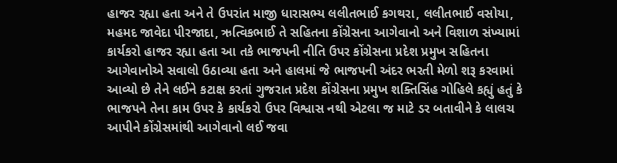હાજર રહ્યા હતા અને તે ઉપરાંત માજી ધારાસભ્ય લલીતભાઈ કગથરા, લલીતભાઈ વસોયા, મહમદ જાવેદા પીરજાદા, ઋત્વિકભાઈ તે સહિતના કોંગ્રેસના આગેવાનો અને વિશાળ સંખ્યામાં કાર્યકરો હાજર રહ્યા હતા આ તકે ભાજપની નીતિ ઉપર કોંગ્રેસના પ્રદેશ પ્રમુખ સહિતના આગેવાનોએ સવાલો ઉઠાવ્યા હતા અને હાલમાં જે ભાજપની અંદર ભરતી મેળો શરૂ કરવામાં આવ્યો છે તેને લઈને કટાક્ષ કરતાં ગુજરાત પ્રદેશ કોંગ્રેસના પ્રમુખ શક્તિસિંહ ગોહિલે કહ્યું હતું કે ભાજપને તેના કામ ઉપર કે કાર્યકરો ઉપર વિશ્વાસ નથી એટલા જ માટે ડર બતાવીને કે લાલચ આપીને કોંગ્રેસમાંથી આગેવાનો લઈ જવા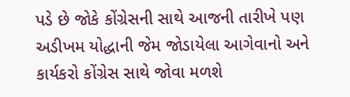પડે છે જોકે કોંગ્રેસની સાથે આજની તારીખે પણ અડીખમ યોદ્ધાની જેમ જોડાયેલા આગેવાનો અને કાર્યકરો કોંગ્રેસ સાથે જોવા મળશે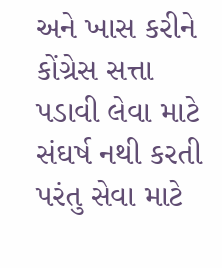અને ખાસ કરીને કોંગ્રેસ સત્તા પડાવી લેવા માટે સંઘર્ષ નથી કરતી પરંતુ સેવા માટે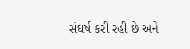સંઘર્ષ કરી રહી છે અને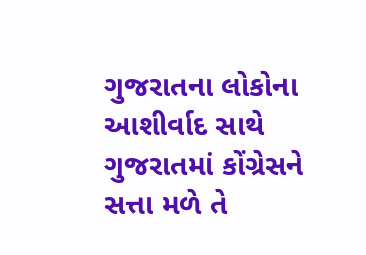ગુજરાતના લોકોના આશીર્વાદ સાથે ગુજરાતમાં કોંગ્રેસને સત્તા મળે તે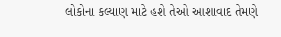લોકોના કલ્યાણ માટે હશે તેઓ આશાવાદ તેમણે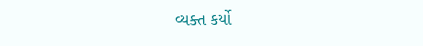વ્યક્ત કર્યો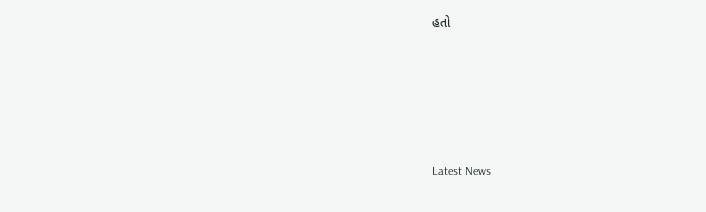હતો






Latest News